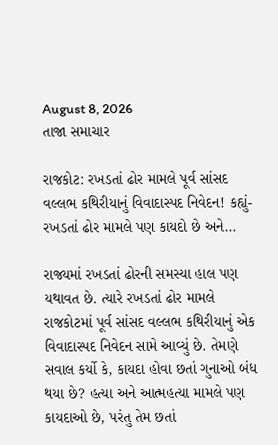August 8, 2026
તાજા સમાચાર

રાજકોટ: રખડતાં ઢોર મામલે પૂર્વ સાંસદ વલ્લભ કથિરીયાનું વિવાદાસ્પદ નિવેદન! કહ્યું- રખડતાં ઢોર મામલે પણ કાયદો છે અને…

રાજ્યમાં રખડતાં ઢોરની સમસ્યા હાલ પણ યથાવત છે. ત્યારે રખડતાં ઢોર મામલે રાજકોટમાં પૂર્વ સાંસદ વલ્લભ કથિરીયાનું એક વિવાદાસ્પદ નિવેદન સામે આવ્યું છે. તેમણે સવાલ કર્યો કે, કાયદા હોવા છતાં ગુનાઓ બંધ થયા છે? હત્યા અને આત્મહત્યા મામલે પણ કાયદાઓ છે, પરંતુ તેમ છતાં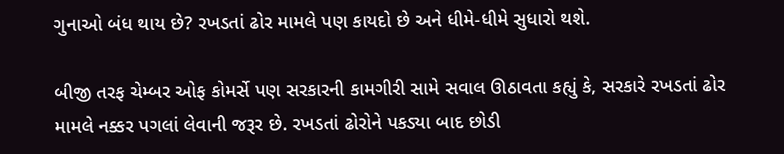ગુનાઓ બંધ થાય છે? રખડતાં ઢોર મામલે પણ કાયદો છે અને ધીમે-ધીમે સુધારો થશે.

બીજી તરફ ચેમ્બર ઓફ કોમર્સે પણ સરકારની કામગીરી સામે સવાલ ઊઠાવતા કહ્યું કે, સરકારે રખડતાં ઢોર મામલે નક્કર પગલાં લેવાની જરૂર છે. રખડતાં ઢોરોને પકડ્યા બાદ છોડી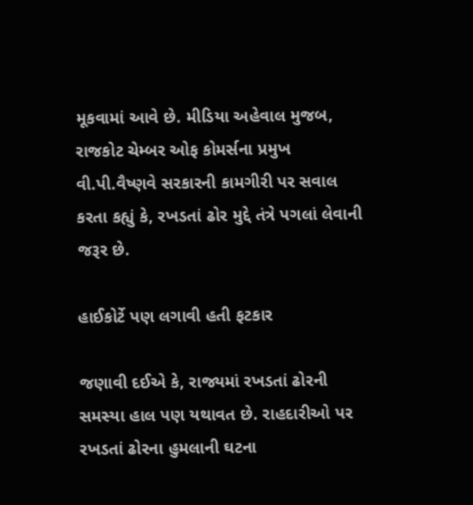મૂકવામાં આવે છે. મીડિયા અહેવાલ મુજબ, રાજકોટ ચેમ્બર ઓફ કોમર્સના પ્રમુખ વી.પી.વૈષ્ણવે સરકારની કામગીરી પર સવાલ કરતા કહ્યું કે, રખડતાં ઢોર મુદ્દે તંત્રે પગલાં લેવાની જરૂર છે.

હાઈકોર્ટે પણ લગાવી હતી ફટકાર

જણાવી દઈએ કે, રાજ્યમાં રખડતાં ઢોરની સમસ્યા હાલ પણ યથાવત છે. રાહદારીઓ પર રખડતાં ઢોરના હુમલાની ઘટના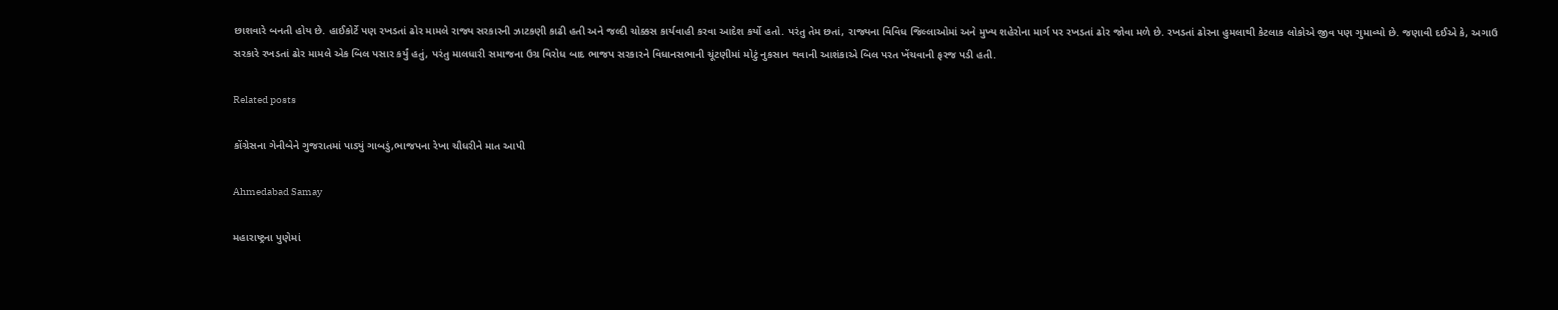છાશવારે બનતી હોય છે. હાઈકોર્ટે પણ રખડતાં ઢોર મામલે રાજ્ય સરકારની ઝાટકણી કાઢી હતી અને જલ્દી ચોક્કસ કાર્યવાહી કરવા આદેશ કર્યો હતો. પરંતુ તેમ છતાં, રાજ્યના વિવિધ જિલ્લાઓમાં અને મુખ્ય શહેરોના માર્ગ પર રખડતાં ઢોર જોવા મળે છે. રખડતાં ઢોરના હુમલાથી કેટલાક લોકોએ જીવ પણ ગુમાવ્યો છે. જણાવી દઈએ કે, અગાઉ સરકારે રખડતાં ઢોર મામલે એક બિલ પસાર કર્યું હતું, પરંતુ માલધારી સમાજના ઉગ્ર વિરોધ બાદ ભાજપ સરકારને વિધાનસભાની ચૂંટણીમાં મોટું નુકસાન થવાની આશંકાએ બિલ પરત ખેંચવાની ફરજ પડી હતી.

Related posts

કોંગ્રેસના ગેનીબેને ગુજરાતમાં પાડ્યું ગાબડું,ભાજપના રેખા ચૌધરીને માત આપી

Ahmedabad Samay

મહારાષ્ટ્રના પુણેમાં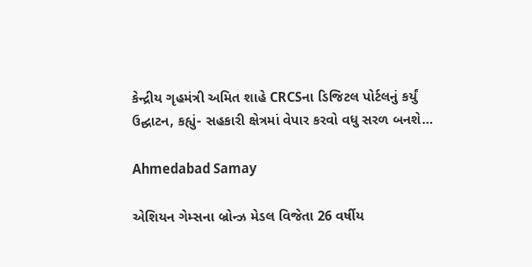કેન્દ્રીય ગૃહમંત્રી અમિત શાહે CRCSના ડિજિટલ પોર્ટલનું કર્યું ઉદ્ઘાટન, કહ્યું- સહકારી ક્ષેત્રમાં વેપાર કરવો વધુ સરળ બનશે…

Ahmedabad Samay

એશિયન ગેમ્સના બ્રોન્ઝ મેડલ વિજેતા 26 વર્ષીય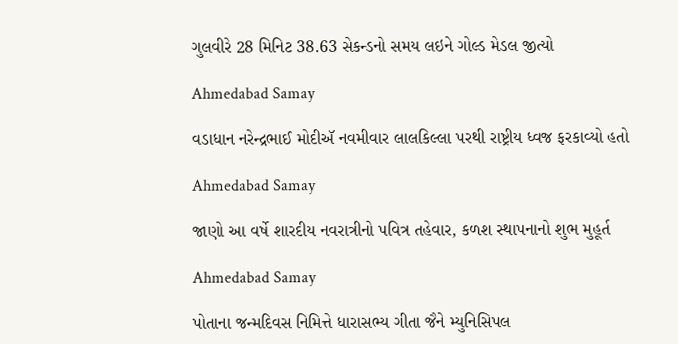ગુલવીરે 28 મિનિટ 38.63 સેકન્ડનો સમય લઇને ગોલ્ડ મેડલ જીત્યો

Ahmedabad Samay

વડાધાન નરેન્દ્રભાઈ મોદીઍ નવમીવાર લાલકિલ્લા પરથી રાષ્ટ્રીય ધ્વજ ફરકાવ્યો હતો

Ahmedabad Samay

જાણો આ વર્ષે શારદીય નવરાત્રીનો પવિત્ર તહેવાર, કળશ સ્થાપનાનો શુભ મુહૂર્ત

Ahmedabad Samay

પોતાના જન્મદિવસ નિમિત્તે ધારાસભ્ય ગીતા જૈને મ્યુનિસિપલ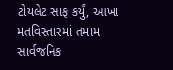ટોયલેટ સાફ કર્યું, આખા મતવિસ્તારમાં તમામ સાર્વજનિક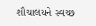શૌચાલયને સ્વચ્છ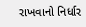રાખવાનો નિર્ધાર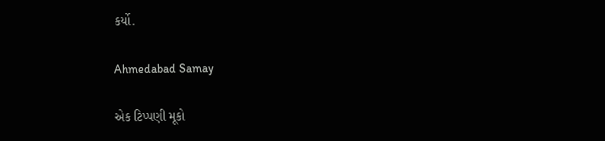કર્યો.

Ahmedabad Samay

એક ટિપ્પણી મૂકો